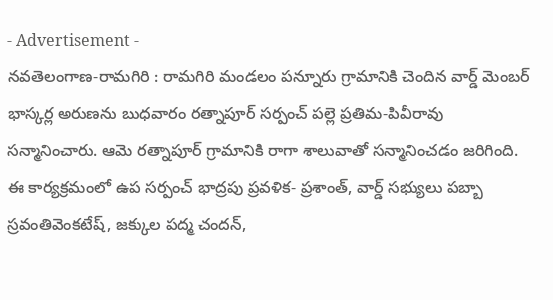- Advertisement -
నవతెలంగాణ-రామగిరి : రామగిరి మండలం పన్నూరు గ్రామానికి చెందిన వార్డ్ మెంబర్ భాస్కర్ల అరుణను బుధవారం రత్నాపూర్ సర్పంచ్ పల్లె ప్రతిమ-పివీరావు సన్మానించారు. ఆమె రత్నాపూర్ గ్రామానికి రాగా శాలువాతో సన్మానించడం జరిగింది. ఈ కార్యక్రమంలో ఉప సర్పంచ్ భాద్రపు ప్రవళిక- ప్రశాంత్, వార్డ్ సభ్యులు పబ్బా స్రవంతివెంకటేష్, జక్కుల పద్మ చందన్,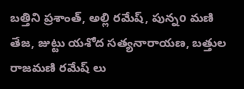బత్తిని ప్రశాంత్, అల్లి రమేష్, పున్నo మణి తేజ, జుట్టు యశోద సత్యనారాయణ, బత్తుల రాజమణి రమేష్ లు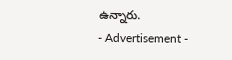ఉన్నారు.
- Advertisement -